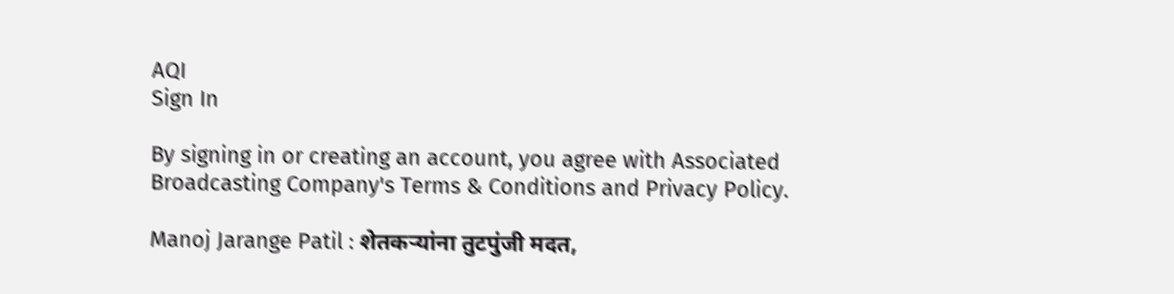AQI
Sign In

By signing in or creating an account, you agree with Associated Broadcasting Company's Terms & Conditions and Privacy Policy.

Manoj Jarange Patil : शेतकऱ्यांना तुटपुंजी मदत,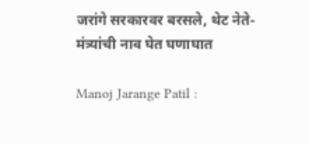जरांगे सरकारवर बरसले, थेट नेते-मंत्र्यांची नाव घेत घणाघात

Manoj Jarange Patil :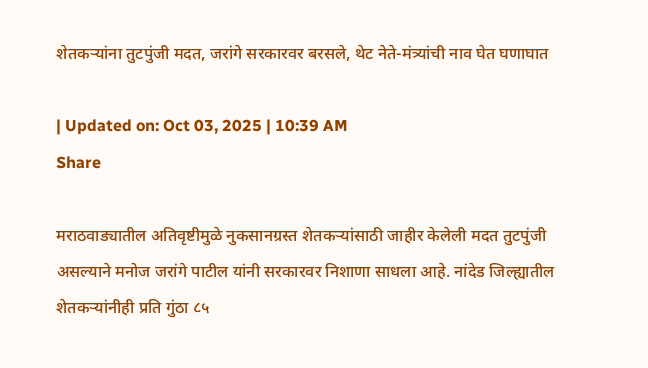शेतकऱ्यांना तुटपुंजी मदत, जरांगे सरकारवर बरसले, थेट नेते-मंत्र्यांची नाव घेत घणाघात

| Updated on: Oct 03, 2025 | 10:39 AM
Share

मराठवाड्यातील अतिवृष्टीमुळे नुकसानग्रस्त शेतकऱ्यांसाठी जाहीर केलेली मदत तुटपुंजी असल्याने मनोज जरांगे पाटील यांनी सरकारवर निशाणा साधला आहे. नांदेड जिल्ह्यातील शेतकऱ्यांनीही प्रति गुंठा ८५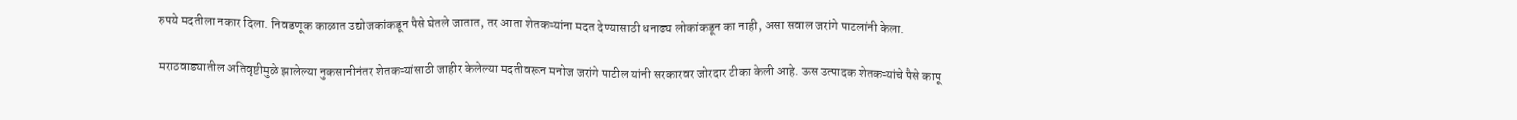रुपये मदतीला नकार दिला. निवडणूक काळात उद्योजकांकडून पैसे घेतले जातात, तर आता शेतकऱ्यांना मदत देण्यासाठी धनाढ्य लोकांकडून का नाही, असा सवाल जरांगे पाटलांनी केला.

मराठवाड्यातील अतिवृष्टीमुळे झालेल्या नुकसानीनंतर शेतकऱ्यांसाठी जाहीर केलेल्या मदतीवरून मनोज जरांगे पाटील यांनी सरकारवर जोरदार टीका केली आहे. ऊस उत्पादक शेतकऱ्यांचे पैसे कापू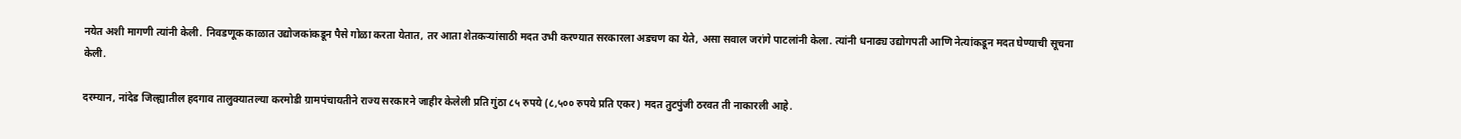नयेत अशी मागणी त्यांनी केली. निवडणूक काळात उद्योजकांकडून पैसे गोळा करता येतात, तर आता शेतकऱ्यांसाठी मदत उभी करण्यात सरकारला अडचण का येते, असा सवाल जरांगे पाटलांनी केला. त्यांनी धनाढ्य उद्योगपती आणि नेत्यांकडून मदत घेण्याची सूचना केली.

दरम्यान, नांदेड जिल्ह्यातील हदगाव तालुक्यातल्या करमोडी ग्रामपंचायतीने राज्य सरकारने जाहीर केलेली प्रति गुंठा ८५ रुपये (८,५०० रुपये प्रति एकर) मदत तुटपुंजी ठरवत ती नाकारली आहे.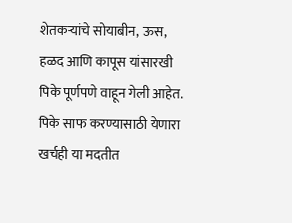शेतकऱ्यांचे सोयाबीन, ऊस, हळद आणि कापूस यांसारखी पिके पूर्णपणे वाहून गेली आहेत. पिके साफ करण्यासाठी येणारा खर्चही या मदतीत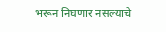भरून निघणार नसल्याचे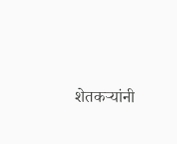शेतकऱ्यांनी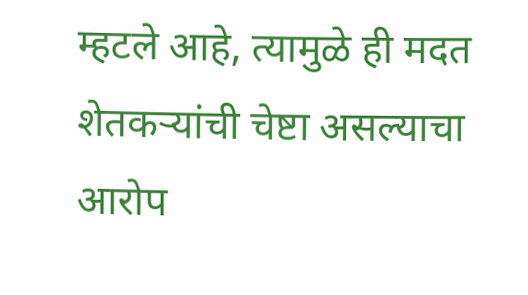म्हटले आहे, त्यामुळे ही मदत शेतकऱ्यांची चेष्टा असल्याचा आरोप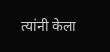त्यांनी केला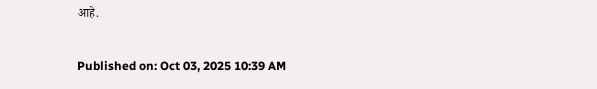आहे.

Published on: Oct 03, 2025 10:39 AM